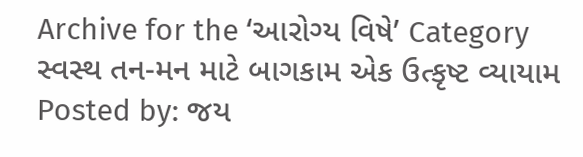Archive for the ‘આરોગ્ય વિષે’ Category
સ્વસ્થ તન-મન માટે બાગકામ એક ઉત્કૃષ્ટ વ્યાયામ
Posted by: જય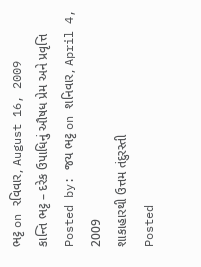ભટ્ટ on રવિવાર, August 16, 2009
કાન્તિ ભટ્ટ – દરેક ઉપાધિનું ઔષધ પ્રેમ અને પ્રવૃત્તિ
Posted by: જય ભટ્ટ on શનિવાર, April 4, 2009
શાકાહારથી ઉત્તમ તંદુરસ્તી
Posted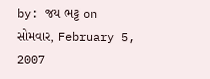by: જય ભટ્ટ on સોમવાર, February 5, 2007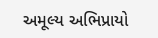અમૂલ્ય અભિપ્રાયો